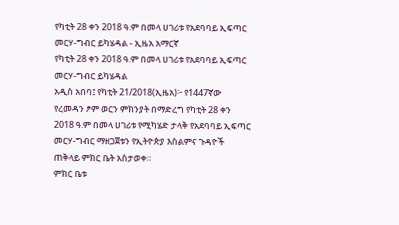የካቲት 28 ቀን 2018 ዓ.ም በመላ ሀገሪቱ የአደባባይ ኢፍጣር መርሃ-ግብር ይካሄዳል - ኢዜአ አማርኛ
የካቲት 28 ቀን 2018 ዓ.ም በመላ ሀገሪቱ የአደባባይ ኢፍጣር መርሃ-ግብር ይካሄዳል
አዲስ አበባ፤ የካቲት 21/2018(ኢዜአ)፦ የ1447ኛው የረመዳን ፆም ወርን ምክንያት በማድረግ የካቲት 28 ቀን 2018 ዓ.ም በመላ ሀገሪቱ የሚካሄድ ታላቅ የአደባባይ ኢፍጣር መርሃ-ግብር ማዘጋጀቱን የኢትዮጵያ እስልምና ጉዳዮች ጠቅላይ ምክር ቤት አስታወቀ።
ምክር ቤቱ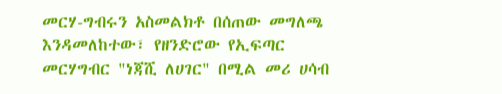መርሃ-ግብሩን አስመልክቶ በሰጠው መግለጫ እንዳመለከተው፣ የዘንድሮው የኢፍጣር መርሃግብር "ነጃሺ ለሀገር" በሚል መሪ ሀሳብ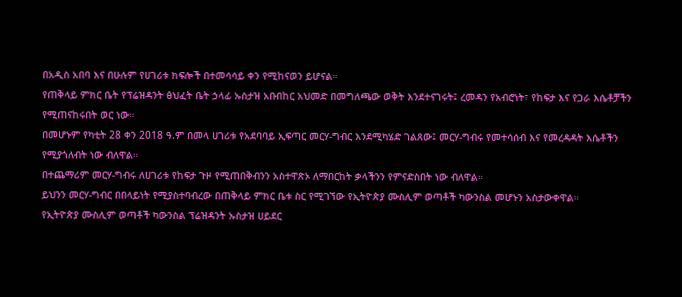በአዲስ አበባ እና በሁሉም የሀገሪቱ ክፍሎች በተመሳሳይ ቀን የሚከናወን ይሆናል።
የጠቅላይ ምክር ቤት የፕሬዝዳንት ፅህፈት ቤት ኃላፊ ኡስታዝ አቡበከር አህመድ በመግለጫው ወቅት እንደተናገሩት፤ ረመዳን የአብሮነት፣ የከፍታ እና የጋራ እሴቶቻችን የሚጠናከሩበት ወር ነው።
በመሆኑም የካቲት 28 ቀን 2018 ዓ.ም በመላ ሀገሪቱ የአደባባይ ኢፍጣር መርሃ-ግብር እንደሚካሄድ ገልጸው፤ መርሃ-ግብሩ የመተሳሰብ እና የመረዳዳት እሴቶችን የሚያጎለብት ነው ብለዋል።
በተጨማሪም መርሃ-ግብሩ ለሀገሪቱ የከፍታ ጉዞ የሚጠበቅብንን አስተዋጽኦ ለማበርከት ቃላችንን የምናድስበት ነው ብለዋል።
ይህንን መርሃ-ግብር በበላይነት የሚያስተባብረው በጠቅላይ ምክር ቤቱ ስር የሚገኘው የኢትዮጵያ ሙስሊም ወጣቶች ካውንስል መሆኑን አስታውቀዋል።
የኢትዮጵያ ሙስሊም ወጣቶች ካውንስል ፕሬዝዳንት ኡስታዝ ሀይደር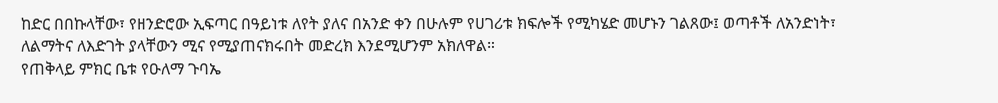ከድር በበኩላቸው፣ የዘንድሮው ኢፍጣር በዓይነቱ ለየት ያለና በአንድ ቀን በሁሉም የሀገሪቱ ክፍሎች የሚካሄድ መሆኑን ገልጸው፤ ወጣቶች ለአንድነት፣ ለልማትና ለእድገት ያላቸውን ሚና የሚያጠናክሩበት መድረክ እንደሚሆንም አክለዋል።
የጠቅላይ ምክር ቤቱ የዑለማ ጉባኤ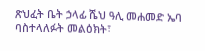ጽህፈት ቤት ኃላፊ ሼህ ዓሊ መሐመድ ኤባ ባስተላለፉት መልዕክት፣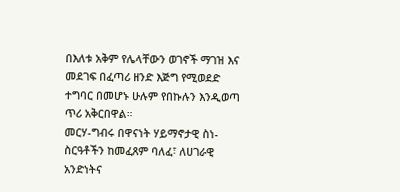በእለቱ አቅም የሌላቸውን ወገኖች ማገዝ እና መደገፍ በፈጣሪ ዘንድ እጅግ የሚወደድ ተግባር በመሆኑ ሁሉም የበኩሉን እንዲወጣ ጥሪ አቅርበዋል።
መርሃ-ግብሩ በዋናነት ሃይማኖታዊ ስነ-ስርዓቶችን ከመፈጸም ባለፈ፣ ለሀገራዊ አንድነትና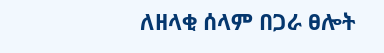ለዘላቂ ሰላም በጋራ ፀሎት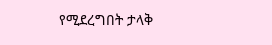የሚደረግበት ታላቅ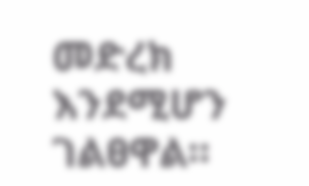መድረክ እንደሚሆን ገልፀዋል።